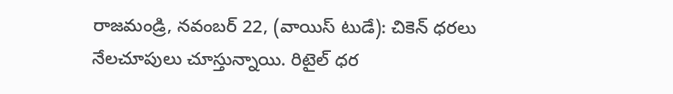రాజమండ్రి, నవంబర్ 22, (వాయిస్ టుడే): చికెన్ ధరలు నేలచూపులు చూస్తున్నాయి. రిటైల్ ధర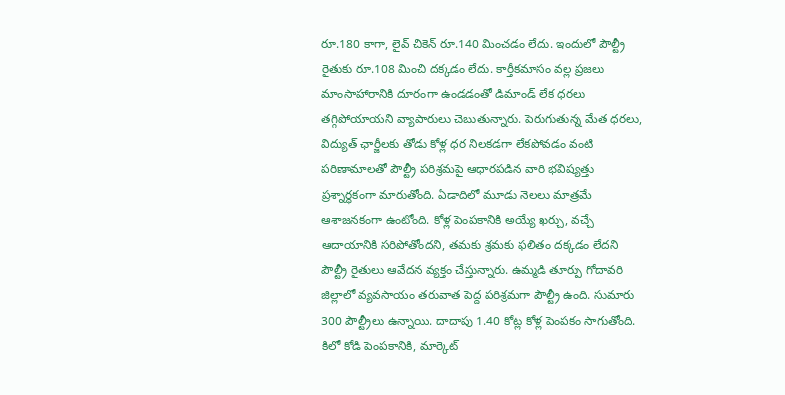రూ.180 కాగా, లైవ్ చికెన్ రూ.140 మించడం లేదు. ఇందులో పౌల్ట్రీ రైతుకు రూ.108 మించి దక్కడం లేదు. కార్తీకమాసం వల్ల ప్రజలు మాంసాహారానికి దూరంగా ఉండడంతో డిమాండ్ లేక ధరలు తగ్గిపోయాయని వ్యాపారులు చెబుతున్నారు. పెరుగుతున్న మేత ధరలు, విద్యుత్ ఛార్జీలకు తోడు కోళ్ల ధర నిలకడగా లేకపోవడం వంటి పరిణామాలతో పౌల్ట్రీ పరిశ్రమపై ఆధారపడిన వారి భవిష్యత్తు ప్రశ్నార్థకంగా మారుతోంది. ఏడాదిలో మూడు నెలలు మాత్రమే ఆశాజనకంగా ఉంటోంది. కోళ్ల పెంపకానికి అయ్యే ఖర్చు, వచ్చే ఆదాయానికి సరిపోతోందని, తమకు శ్రమకు ఫలితం దక్కడం లేదని పౌల్ట్రీ రైతులు ఆవేదన వ్యక్తం చేస్తున్నారు. ఉమ్మడి తూర్పు గోదావరి జిల్లాలో వ్యవసాయం తరువాత పెద్ద పరిశ్రమగా పౌల్ట్రీ ఉంది. సుమారు 300 పౌల్ట్రీలు ఉన్నాయి. దాదాపు 1.40 కోట్ల కోళ్ల పెంపకం సాగుతోంది. కిలో కోడి పెంపకానికి, మార్కెట్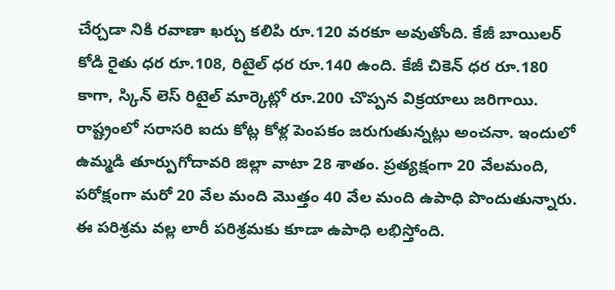చేర్చడా నికి రవాణా ఖర్చు కలిపి రూ.120 వరకూ అవుతోంది. కేజీ బాయిలర్ కోడి రైతు ధర రూ.108, రిటైల్ ధర రూ.140 ఉంది. కేజీ చికెన్ ధర రూ.180 కాగా, స్కిన్ లెస్ రిటైల్ మార్కెట్లో రూ.200 చొప్పన విక్రయాలు జరిగాయి. రాష్ట్రంలో సరాసరి ఐదు కోట్ల కోళ్ల పెంపకం జరుగుతున్నట్లు అంచనా. ఇందులో ఉమ్మడి తూర్పుగోదావరి జిల్లా వాటా 28 శాతం. ప్రత్యక్షంగా 20 వేలమంది, పరోక్షంగా మరో 20 వేల మంది మొత్తం 40 వేల మంది ఉపాధి పొందుతున్నారు. ఈ పరిశ్రమ వల్ల లారీ పరిశ్రమకు కూడా ఉపాధి లభిస్తోంది.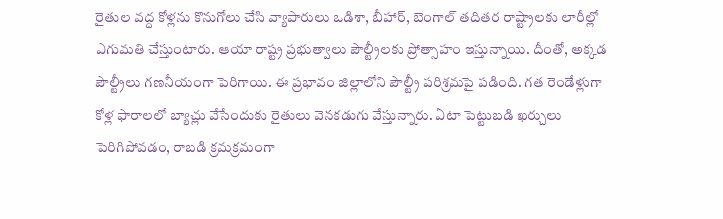రైతుల వద్ద కోళ్లను కొనుగోలు చేసి వ్యాపారులు ఒడిశా, బీహార్, బెంగాల్ తదితర రాష్ట్రాలకు లారీల్లో ఎగుమతి చేస్తుంటారు. ఆయా రాష్ట్ర ప్రభుత్వాలు పౌల్ట్రీలకు ప్రోత్సాహం ఇస్తున్నాయి. దీంతో, అక్కడ పౌల్ట్రీలు గణనీయంగా పెరిగాయి. ఈ ప్రభావం జిల్లాలోని పౌల్ట్రీ పరిశ్రమపై పడింది. గత రెండేళ్లుగా కోళ్ల ఫారాలలో బ్యాచ్లు వేసేందుకు రైతులు వెనకడుగు వేస్తున్నారు. ఏటా పెట్టుబడి ఖర్చులు పెరిగిపోవడం, రాబడి క్రమక్రమంగా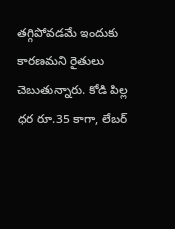తగ్గిపోవడమే ఇందుకు కారణమని రైతులు చెబుతున్నారు. కోడి పిల్ల ధర రూ.35 కాగా, లేబర్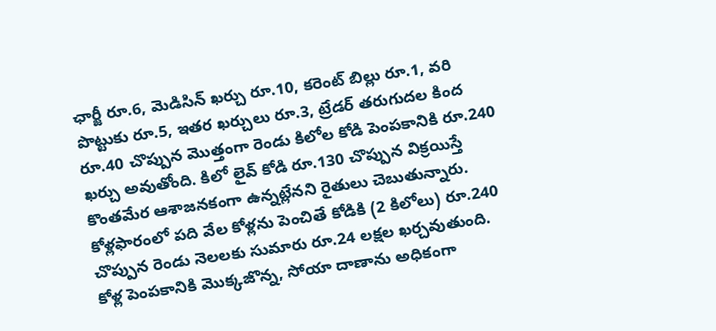ఛార్జీ రూ.6, మెడిసిన్ ఖర్చు రూ.10, కరెంట్ బిల్లు రూ.1, వరి పొట్టుకు రూ.5, ఇతర ఖర్చులు రూ.3, ట్రేడర్ తరుగుదల కింద రూ.40 చొప్పున మొత్తంగా రెండు కిలోల కోడి పెంపకానికి రూ.240 ఖర్చు అవుతోంది. కిలో లైవ్ కోడి రూ.130 చొప్పున విక్రయిస్తే కొంతమేర ఆశాజనకంగా ఉన్నట్లేనని రైతులు చెబుతున్నారు. కోళ్లఫారంలో పది వేల కోళ్లను పెంచితే కోడికి (2 కిలోలు) రూ.240 చొప్పున రెండు నెలలకు సుమారు రూ.24 లక్షల ఖర్చవుతుంది. కోళ్ల పెంపకానికి మొక్కజొన్న, సోయా దాణాను అధికంగా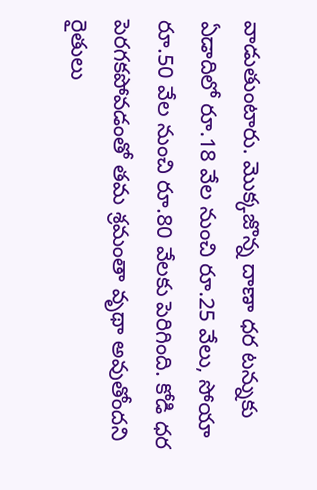వాడుతుంటారు. మొక్కజొన్న దాణా ధర టన్నుకు ఏడాదిలో రూ.18 వేల నుంచి రూ.25 వేలు, సోయా రూ.50 వేల నుంచి రూ.80 వేలకు పెరిగింది. కోడి ధర పెరగకపోవడంతో తమ శ్రమంతా వృథా అవుతోందని రైతులు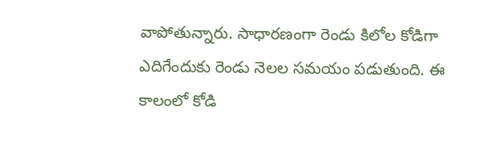వాపోతున్నారు. సాధారణంగా రెండు కిలోల కోడిగా ఎదిగేందుకు రెండు నెలల సమయం పడుతుంది. ఈ కాలంలో కోడి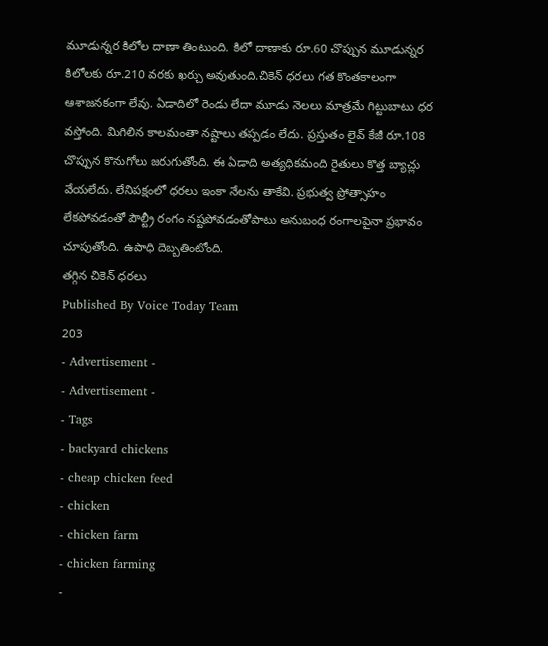మూడున్నర కిలోల దాణా తింటుంది. కిలో దాణాకు రూ.60 చొప్పున మూడున్నర కిలోలకు రూ.210 వరకు ఖర్చు అవుతుంది.చికెన్ ధరలు గత కొంతకాలంగా ఆశాజనకంగా లేవు. ఏడాదిలో రెండు లేదా మూడు నెలలు మాత్రమే గిట్టుబాటు ధర వస్తోంది. మిగిలిన కాలమంతా నష్టాలు తప్పడం లేదు. ప్రస్తుతం లైవ్ కేజీ రూ.108 చొప్పున కొనుగోలు జరుగుతోంది. ఈ ఏడాది అత్యధికమంది రైతులు కొత్త బ్యాచ్లు వేయలేదు. లేనిపక్షంలో ధరలు ఇంకా నేలను తాకేవి. ప్రభుత్వ ప్రోత్సాహం లేకపోవడంతో పౌల్ట్రీ రంగం నష్టపోవడంతోపాటు అనుబంధ రంగాలపైనా ప్రభావం చూపుతోంది. ఉపాధి దెబ్బతింటోంది.
తగ్గిన చికెన్ ధరలు
Published By Voice Today Team
203
- Advertisement -
- Advertisement -
- Tags
- backyard chickens
- cheap chicken feed
- chicken
- chicken farm
- chicken farming
-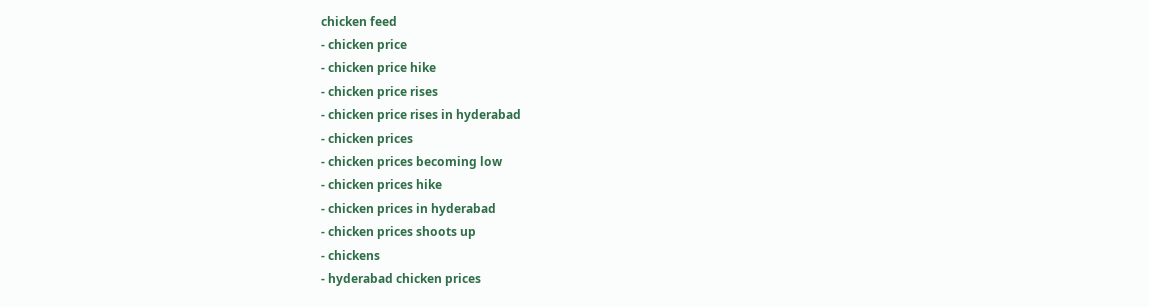chicken feed
- chicken price
- chicken price hike
- chicken price rises
- chicken price rises in hyderabad
- chicken prices
- chicken prices becoming low
- chicken prices hike
- chicken prices in hyderabad
- chicken prices shoots up
- chickens
- hyderabad chicken prices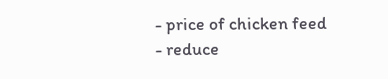- price of chicken feed
- reduce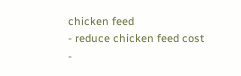chicken feed
- reduce chicken feed cost
-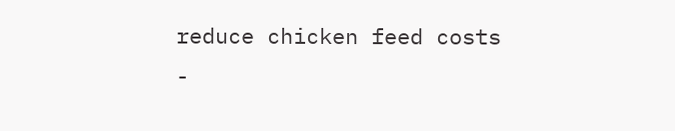reduce chicken feed costs
-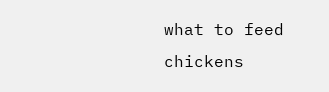what to feed chickens